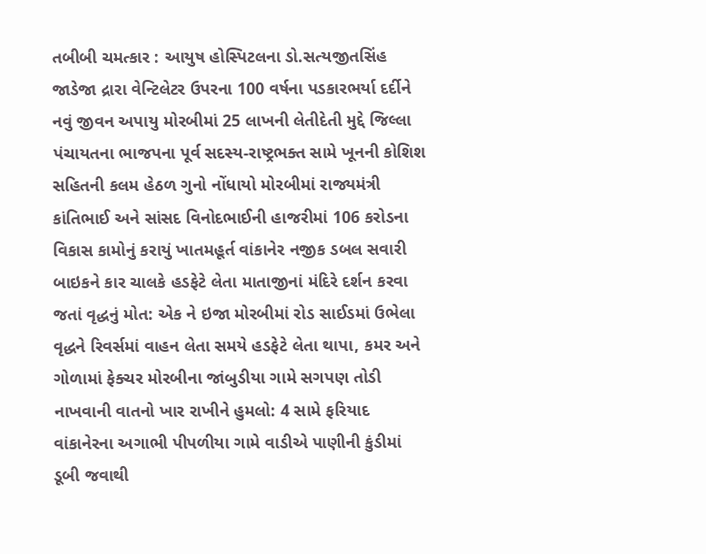તબીબી ચમત્કાર : આયુષ હોસ્પિટલના ડો.સત્યજીતસિંહ જાડેજા દ્રારા વેન્ટિલેટર ઉપરના 100 વર્ષના પડકારભર્યા દર્દીને નવું જીવન અપાયુ મોરબીમાં 25 લાખની લેતીદેતી મુદ્દે જિલ્લા પંચાયતના ભાજપના પૂર્વ સદસ્ય-રાષ્ટ્રભક્ત સામે ખૂનની કોશિશ સહિતની કલમ હેઠળ ગુનો નોંધાયો મોરબીમાં રાજ્યમંત્રી કાંતિભાઈ અને સાંસદ વિનોદભાઈની હાજરીમાં 106 કરોડના વિકાસ કામોનું કરાયું ખાતમહૂર્ત વાંકાનેર નજીક ડબલ સવારી બાઇકને કાર ચાલકે હડફેટે લેતા માતાજીનાં મંદિરે દર્શન કરવા જતાં વૃદ્ધનું મોત: એક ને ઇજા મોરબીમાં રોડ સાઈડમાં ઉભેલા વૃદ્ધને રિવર્સમાં વાહન લેતા સમયે હડફેટે લેતા થાપા, કમર અને ગોળામાં ફેક્ચર મોરબીના જાંબુડીયા ગામે સગપણ તોડી નાખવાની વાતનો ખાર રાખીને હુમલો: 4 સામે ફરિયાદ વાંકાનેરના અગાભી પીપળીયા ગામે વાડીએ પાણીની કુંડીમાં ડૂબી જવાથી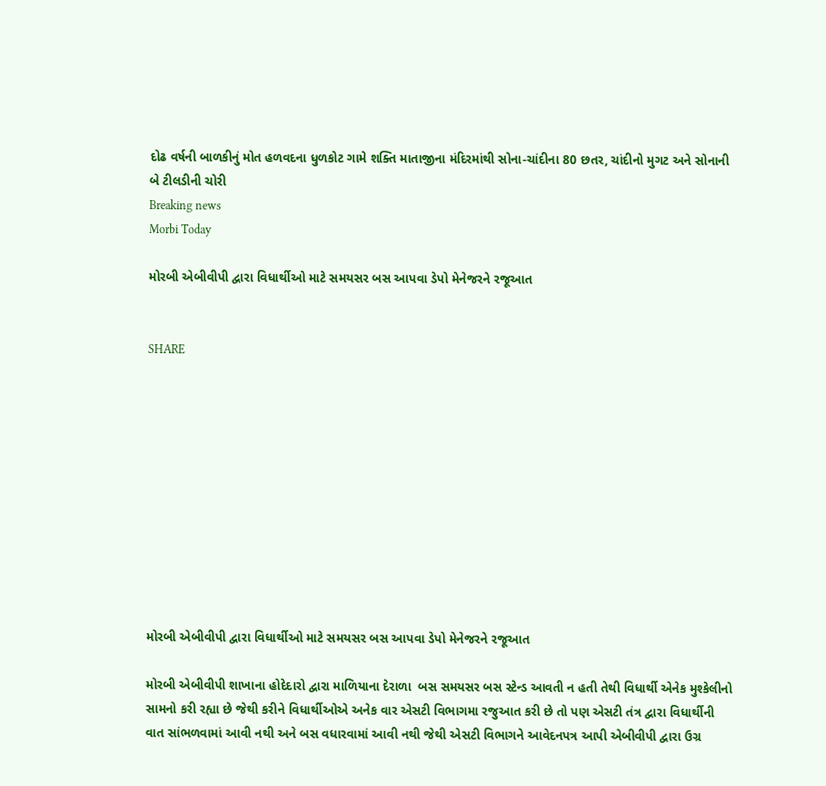દોઢ વર્ષની બાળકીનું મોત હળવદના ધુળકોટ ગામે શક્તિ માતાજીના મંદિરમાંથી સોના-ચાંદીના 80 છતર, ચાંદીનો મુગટ અને સોનાની બે ટીલડીની ચોરી
Breaking news
Morbi Today

મોરબી એબીવીપી દ્વારા વિધાર્થીઓ માટે સમયસર બસ આપવા ડેપો મેનેજરને રજૂઆત


SHARE











મોરબી એબીવીપી દ્વારા વિધાર્થીઓ માટે સમયસર બસ આપવા ડેપો મેનેજરને રજૂઆત

મોરબી એબીવીપી શાખાના હોદેદારો દ્વારા માળિયાના દેરાળા  બસ સમયસર બસ સ્ટેન્ડ આવતી ન હતી તેથી વિધાર્થી એનેક મુશ્કેલીનો સામનો કરી રહ્યા છે જેથી કરીને વિધાર્થીઓએ અનેક વાર એસટી વિભાગમા રજુઆત કરી છે તો પણ એસટી તંત્ર દ્વારા વિધાર્થીની વાત સાંભળવામાં આવી નથી અને બસ વધારવામાં આવી નથી જેથી એસટી વિભાગને આવેદનપત્ર આપી એબીવીપી દ્વારા ઉગ્ર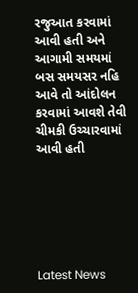રજુઆત કરવામાં આવી હતી અને આગામી સમયમાં બસ સમયસર નહિ આવે તો આંદોલન કરવામાં આવશે તેવી ચીમકી ઉચ્ચારવામાં આવી હતી






Latest News